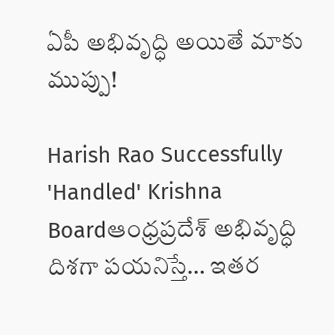ఏపీ అభివృద్ధి అయితే మాకు ముప్పు!

Harish Rao Successfully 'Handled' Krishna Boardఆంధ్రప్రదేశ్ అభివృద్ధి దిశగా పయనిస్తే… ఇతర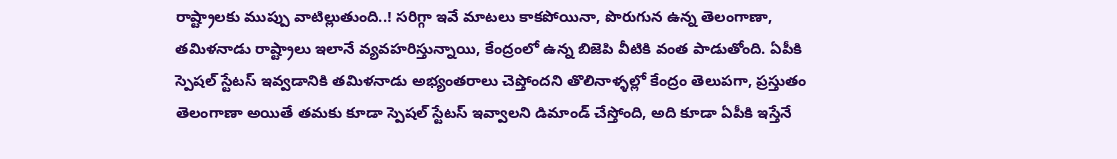రాష్ట్రాలకు ముప్పు వాటిల్లుతుంది..! సరిగ్గా ఇవే మాటలు కాకపోయినా, పొరుగున ఉన్న తెలంగాణా, తమిళనాడు రాష్ట్రాలు ఇలానే వ్యవహరిస్తున్నాయి, కేంద్రంలో ఉన్న బిజెపి వీటికి వంత పాడుతోంది. ఏపీకి స్పెషల్ స్టేటస్ ఇవ్వడానికి తమిళనాడు అభ్యంతరాలు చెప్తోందని తొలినాళ్ళల్లో కేంద్రం తెలుపగా, ప్రస్తుతం తెలంగాణా అయితే తమకు కూడా స్పెషల్ స్టేటస్ ఇవ్వాలని డిమాండ్ చేస్తోంది, అది కూడా ఏపీకి ఇస్తేనే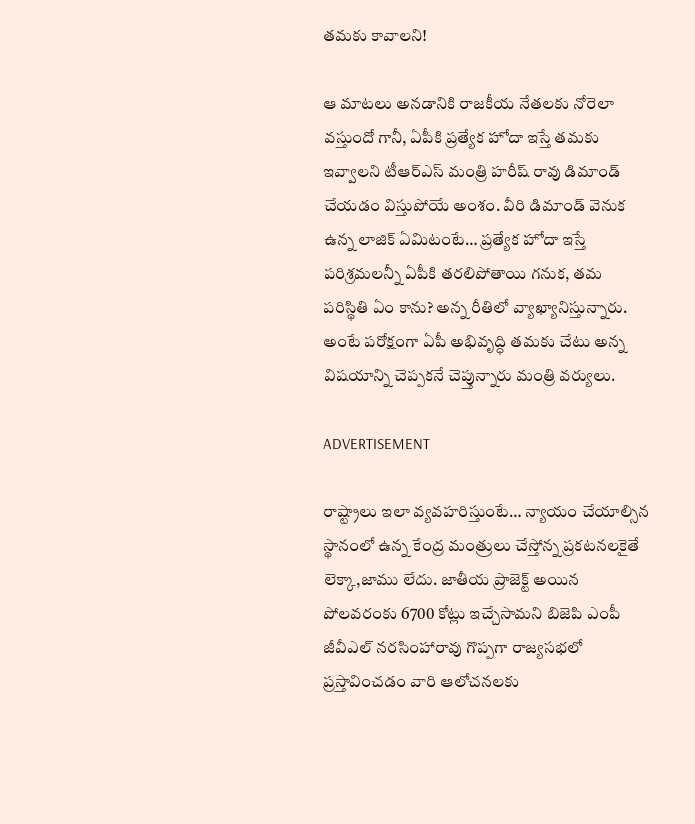తమకు కావాలని!

ఆ మాటలు అనడానికి రాజకీయ నేతలకు నోరెలా వస్తుందో గానీ, ఏపీకి ప్రత్యేక హోదా ఇస్తే తమకు ఇవ్వాలని టీఆర్ఎస్ మంత్రి హరీష్ రావు డిమాండ్ చేయడం విస్తుపోయే అంశం. వీరి డిమాండ్ వెనుక ఉన్న లాజిక్ ఏమిటంటే… ప్రత్యేక హోదా ఇస్తే పరిశ్రమలన్నీ ఏపీకి తరలిపోతాయి గనుక, తమ పరిస్థితి ఏం కాను? అన్న రీతిలో వ్యాఖ్యానిస్తున్నారు. అంటే పరోక్షంగా ఏపీ అభివృద్ధి తమకు చేటు అన్న విషయాన్ని చెప్పకనే చెప్తున్నారు మంత్రి వర్యులు.

ADVERTISEMENT

రాష్ట్రాలు ఇలా వ్యవహరిస్తుంటే… న్యాయం చేయాల్సిన స్థానంలో ఉన్న కేంద్ర మంత్రులు చేస్తోన్న ప్రకటనలకైతే లెక్కా,జాము లేదు. జాతీయ ప్రాజెక్ట్ అయిన పోలవరంకు 6700 కోట్లు ఇచ్చేసామని బిజెపి ఎంపీ జీవీఎల్ నరసింహారావు గొప్పగా రాజ్యసభలో ప్రస్తావించడం వారి ఆలోచనలకు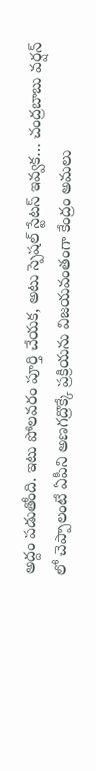అద్దం పడుతోంది. ఇటు పోలవరం పూర్తి చేయక, అటు స్పెషల్ స్టేటస్ ఇవ్వక… చంద్రబాబు వర్షన్ లో చెప్పాలంటే ఏపీని అణగద్రొక్కే ప్రక్రియను విజయవంతంగా కేంద్రం అమలు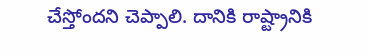చేస్తోందని చెప్పాలి. దానికి రాష్ట్రానికి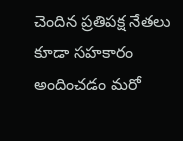చెందిన ప్రతిపక్ష నేతలు కూడా సహకారం అందించడం మరో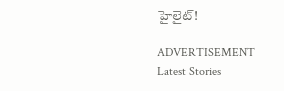హైలైట్!

ADVERTISEMENT
Latest Stories